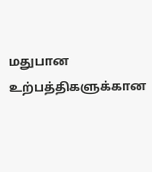மதுபான உற்பத்திகளுக்கான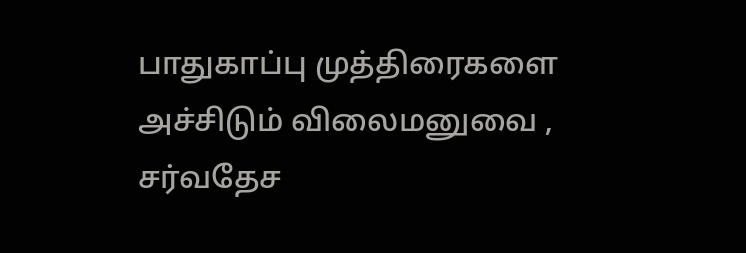பாதுகாப்பு முத்திரைகளை அச்சிடும் விலைமனுவை , சர்வதேச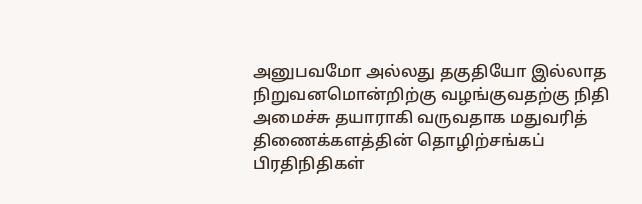அனுபவமோ அல்லது தகுதியோ இல்லாத நிறுவனமொன்றிற்கு வழங்குவதற்கு நிதி அமைச்சு தயாராகி வருவதாக மதுவரித் திணைக்களத்தின் தொழிற்சங்கப் பிரதிநிதிகள்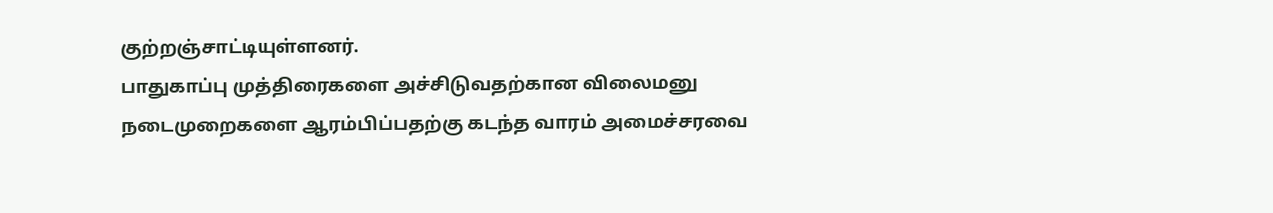குற்றஞ்சாட்டியுள்ளனர்.
பாதுகாப்பு முத்திரைகளை அச்சிடுவதற்கான விலைமனு நடைமுறைகளை ஆரம்பிப்பதற்கு கடந்த வாரம் அமைச்சரவை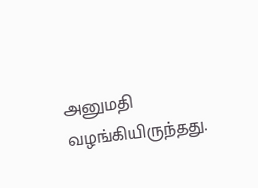அனுமதி வழங்கியிருந்தது.